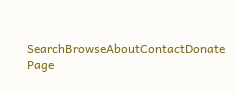SearchBrowseAboutContactDonate
Page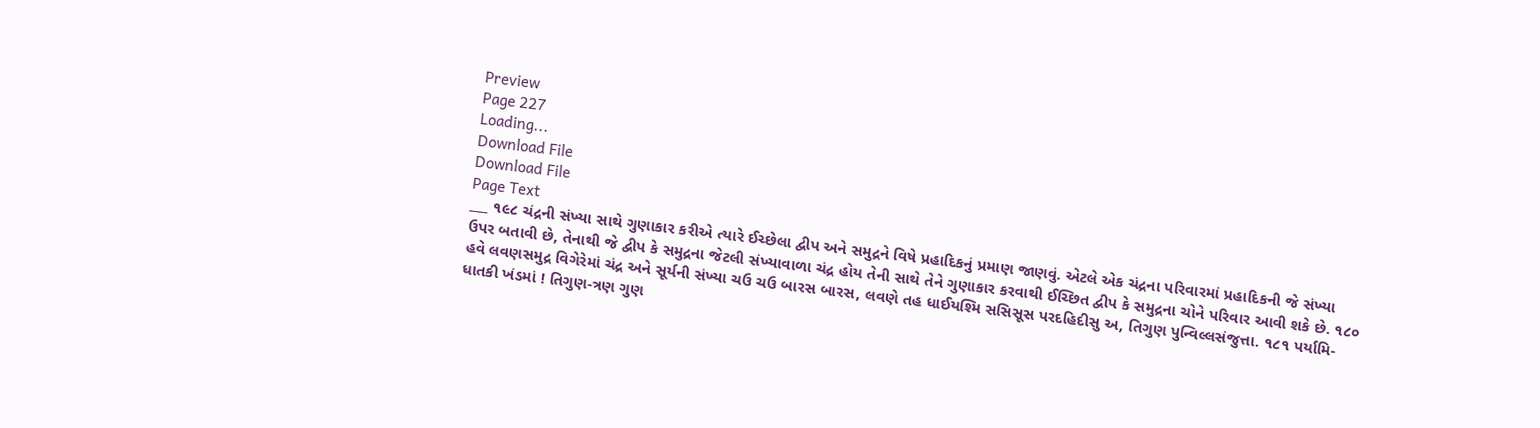Preview
Page 227
Loading...
Download File
Download File
Page Text
___ ૧૯૮ ચંદ્રની સંખ્યા સાથે ગુણાકાર કરીએ ત્યારે ઈચ્છેલા દ્વીપ અને સમુદ્રને વિષે પ્રહાદિકનું પ્રમાણ જાણવું. એટલે એક ચંદ્રના પરિવારમાં પ્રહાદિકની જે સંખ્યા ઉપર બતાવી છે, તેનાથી જે દ્વીપ કે સમુદ્રના જેટલી સંખ્યાવાળા ચંદ્ર હોય તેની સાથે તેને ગુણાકાર કરવાથી ઈચ્છિત દ્વીપ કે સમુદ્રના ચોને પરિવાર આવી શકે છે. ૧૮૦ હવે લવણસમુદ્ર વિગેરેમાં ચંદ્ર અને સૂર્યની સંખ્યા ચઉ ચઉ બારસ બારસ, લવણે તહ ધાઈયશ્મિ સસિસૂસ પરદહિદીસુ અ, તિગુણ પુન્વિલ્લસંજુત્તા. ૧૮૧ પર્યામિ-ધાતકી ખંડમાં ! તિગુણ-ત્રણ ગુણ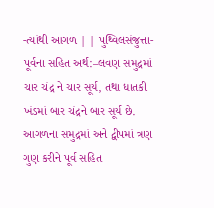-ત્યાંથી આગળ | | પુથ્વિલસંજુત્તા-પૂર્વના સહિત અર્થ:–લવણ સમુદ્રમાં ચાર ચંદ્ર ને ચાર સૂર્ય, તથા ધાતકી ખંડમાં બાર ચંદ્રને બાર સૂર્ય છે. આગળના સમુદ્રમાં અને દ્વીપમાં ત્રણ ગુણ કરીને પૂર્વ સહિત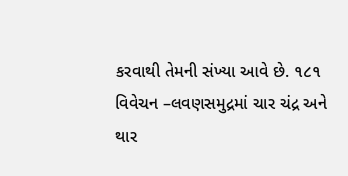કરવાથી તેમની સંખ્યા આવે છે. ૧૮૧ વિવેચન –લવણસમુદ્રમાં ચાર ચંદ્ર અને થાર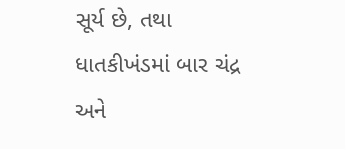સૂર્ય છે, તથા ધાતકીખંડમાં બાર ચંદ્ર અને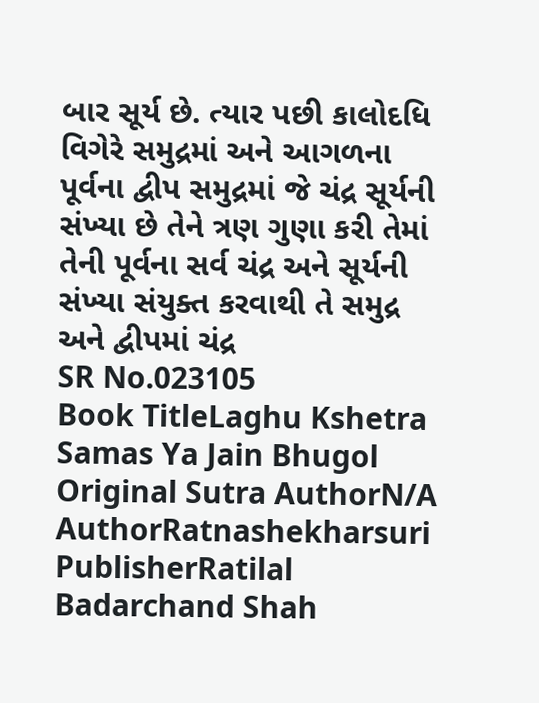બાર સૂર્ય છે. ત્યાર પછી કાલોદધિ વિગેરે સમુદ્રમાં અને આગળના પૂર્વના દ્વીપ સમુદ્રમાં જે ચંદ્ર સૂર્યની સંખ્યા છે તેને ત્રણ ગુણા કરી તેમાં તેની પૂર્વના સર્વ ચંદ્ર અને સૂર્યની સંખ્યા સંયુક્ત કરવાથી તે સમુદ્ર અને દ્વીપમાં ચંદ્ર
SR No.023105
Book TitleLaghu Kshetra Samas Ya Jain Bhugol
Original Sutra AuthorN/A
AuthorRatnashekharsuri
PublisherRatilal Badarchand Shah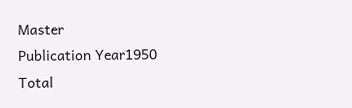Master
Publication Year1950
Total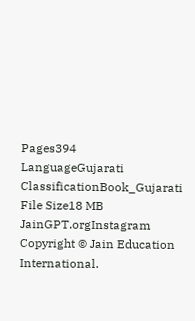Pages394
LanguageGujarati
ClassificationBook_Gujarati
File Size18 MB
JainGPT.orgInstagram
Copyright © Jain Education International.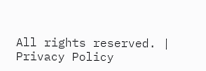All rights reserved. | Privacy Policy